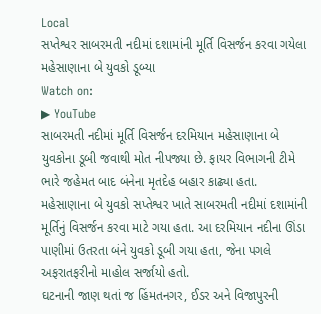Local
સપ્તેશ્વર સાબરમતી નદીમાં દશામાંની મૂર્તિ વિસર્જન કરવા ગયેલા મહેસાણાના બે યુવકો ડૂબ્યા
Watch on:
▶ YouTube
સાબરમતી નદીમાં મૂર્તિ વિસર્જન દરમિયાન મહેસાણાના બે યુવકોના ડૂબી જવાથી મોત નીપજ્યા છે. ફાયર વિભાગની ટીમે ભારે જહેમત બાદ બંનેના મૃતદેહ બહાર કાઢ્યા હતા.
મહેસાણાના બે યુવકો સપ્તેશ્વર ખાતે સાબરમતી નદીમાં દશામાંની મૂર્તિનું વિસર્જન કરવા માટે ગયા હતા. આ દરમિયાન નદીના ઊંડા પાણીમાં ઉતરતા બંને યુવકો ડૂબી ગયા હતા, જેના પગલે અફરાતફરીનો માહોલ સર્જાયો હતો.
ઘટનાની જાણ થતાં જ હિંમતનગર, ઈડર અને વિજાપુરની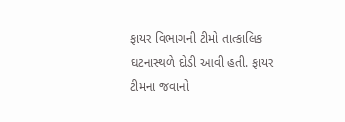ફાયર વિભાગની ટીમો તાત્કાલિક ઘટનાસ્થળે દોડી આવી હતી. ફાયર ટીમના જવાનો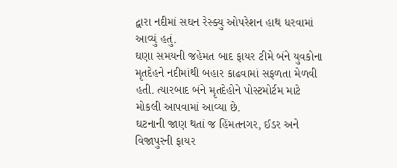દ્વારા નદીમાં સઘન રેસ્ક્યુ ઓપરેશન હાથ ધરવામાં આવ્યું હતું.
ઘણા સમયની જહેમત બાદ ફાયર ટીમે બંને યુવકોના મૃતદેહને નદીમાંથી બહાર કાઢવામાં સફળતા મેળવી હતી. ત્યારબાદ બંને મૃતદેહોને પોસ્ટમોર્ટમ માટે મોકલી આપવામાં આવ્યા છે.
ઘટનાની જાણ થતાં જ હિંમતનગર, ઈડર અને વિજાપુરની ફાયર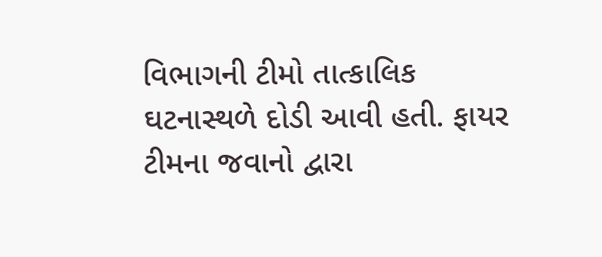વિભાગની ટીમો તાત્કાલિક ઘટનાસ્થળે દોડી આવી હતી. ફાયર ટીમના જવાનો દ્વારા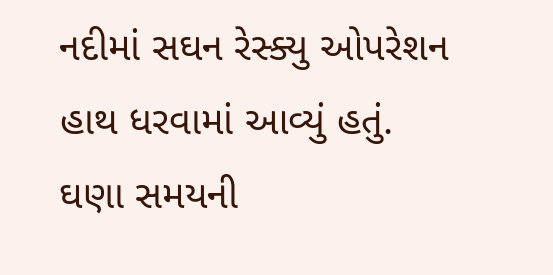નદીમાં સઘન રેસ્ક્યુ ઓપરેશન હાથ ધરવામાં આવ્યું હતું.
ઘણા સમયની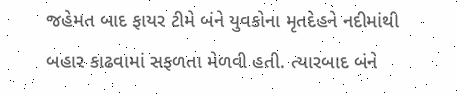જહેમત બાદ ફાયર ટીમે બંને યુવકોના મૃતદેહને નદીમાંથી બહાર કાઢવામાં સફળતા મેળવી હતી. ત્યારબાદ બંને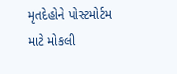મૃતદેહોને પોસ્ટમોર્ટમ માટે મોકલી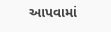આપવામાં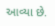આવ્યા છે.